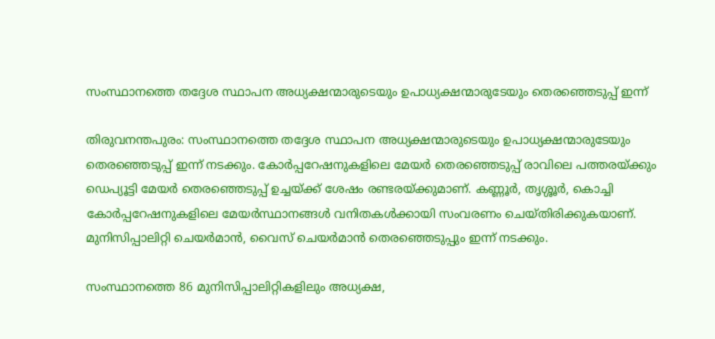സംസ്ഥാനത്തെ തദ്ദേശ സ്ഥാപന അധ്യക്ഷന്മാരുടെയും ഉപാധ്യക്ഷന്മാരുടേയും തെരഞ്ഞെടുപ്പ് ഇന്ന്

തിരുവനന്തപുരം: സംസ്ഥാനത്തെ തദ്ദേശ സ്ഥാപന അധ്യക്ഷന്മാരുടെയും ഉപാധ്യക്ഷന്മാരുടേയും തെരഞ്ഞെടുപ്പ് ഇന്ന് നടക്കും. കോര്‍പ്പറേഷനുകളിലെ മേയര്‍ തെരഞ്ഞെടുപ്പ് രാവിലെ പത്തരയ്ക്കും ഡെപ്യൂട്ടി മേയര്‍ തെരഞ്ഞെടുപ്പ് ഉച്ചയ്ക്ക് ശേഷം രണ്ടരയ്ക്കുമാണ്. കണ്ണൂര്‍, തൃശ്ശൂര്‍, കൊച്ചി കോര്‍പ്പറേഷനുകളിലെ മേയര്‍സ്ഥാനങ്ങള്‍ വനിതകള്‍ക്കായി സംവരണം ചെയ്തിരിക്കുകയാണ്. മുനിസിപ്പാലിറ്റി ചെയര്‍മാന്‍, വൈസ് ചെയര്‍മാന്‍ തെരഞ്ഞെടുപ്പും ഇന്ന് നടക്കും.

സംസ്ഥാനത്തെ 86 മുനിസിപ്പാലിറ്റികളിലും അധ്യക്ഷ,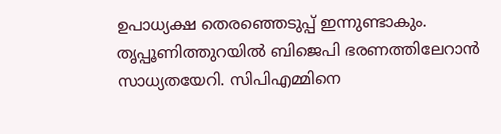ഉപാധ്യക്ഷ തെരഞ്ഞെടുപ്പ് ഇന്നുണ്ടാകും. തൃപ്പൂണിത്തുറയില്‍ ബിജെപി ഭരണത്തിലേറാന്‍ സാധ്യതയേറി. സിപിഎമ്മിനെ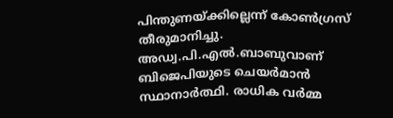പിന്തുണയ്ക്കില്ലെന്ന് കോണ്‍ഗ്രസ് തീരുമാനിച്ചു. അഡ്വ.പി.എല്‍.ബാബുവാണ് ബിജെപിയുടെ ചെയര്‍മാന്‍ സ്ഥാനാര്‍ത്ഥി. രാധിക വര്‍മ്മ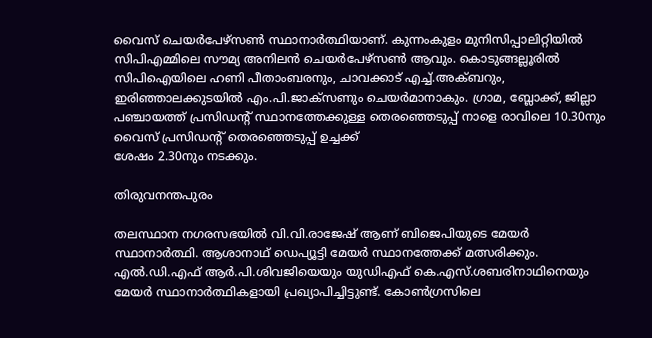വൈസ് ചെയര്‍പേഴ്‌സണ്‍ സ്ഥാനാര്‍ത്ഥിയാണ്. കുന്നംകുളം മുനിസിപ്പാലിറ്റിയില്‍ സിപിഎമ്മിലെ സൗമ്യ അനിലന്‍ ചെയര്‍പേഴ്‌സണ്‍ ആവും. കൊടുങ്ങല്ലൂരില്‍ സിപിഐയിലെ ഹണി പീതാംബരനും, ചാവക്കാട് എച്ച്.അക്ബറും, ഇരിഞ്ഞാലക്കുടയില്‍ എം.പി.ജാക്‌സണും ചെയര്‍മാനാകും. ഗ്രാമ, ബ്ലോക്ക്, ജില്ലാ പഞ്ചായത്ത് പ്രസിഡന്റ് സ്ഥാനത്തേക്കുള്ള തെരഞ്ഞെടുപ്പ് നാളെ രാവിലെ 10.30നും വൈസ് പ്രസിഡന്റ് തെരഞ്ഞെടുപ്പ് ഉച്ചക്ക്
ശേഷം 2.30നും നടക്കും.

തിരുവനന്തപുരം

തലസ്ഥാന നഗരസഭയില്‍ വി.വി.രാജേഷ് ആണ് ബിജെപിയുടെ മേയര്‍ സ്ഥാനാര്‍ത്ഥി. ആശാനാഥ് ഡെപ്യൂട്ടി മേയര്‍ സ്ഥാനത്തേക്ക് മത്സരിക്കും. എല്‍.ഡി.എഫ് ആര്‍.പി.ശിവജിയെയും യുഡിഎഫ് കെ.എസ്.ശബരിനാഥിനെയും മേയര്‍ സ്ഥാനാര്‍ത്ഥികളായി പ്രഖ്യാപിച്ചിട്ടുണ്ട്. കോണ്‍ഗ്രസിലെ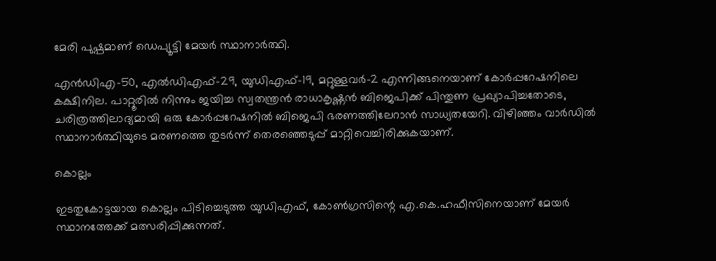മേരി പുഷ്പമാണ് ഡെപ്യൂട്ടി മേയര്‍ സ്ഥാനാര്‍ത്ഥി.

എന്‍ഡിഎ-50, എല്‍ഡിഎഫ്-29, യുഡിഎഫ്-19, മറ്റുള്ളവര്‍-2 എന്നിങ്ങനെയാണ് കോര്‍പ്പറേഷനിലെ കക്ഷിനില. പാറ്റൂരില്‍ നിന്നും ജയിച്ച സ്വതന്ത്രന്‍ രാധാകൃഷ്ണന്‍ ബിജെപിക്ക് പിന്തുണ പ്രഖ്യാപിച്ചതോടെ, ചരിത്രത്തിലാദ്യമായി ഒരു കോര്‍പ്പറേഷനില്‍ ബിജെപി ഭരണത്തിലേറാന്‍ സാധ്യതയേറി. വിഴിഞ്ഞം വാര്‍ഡില്‍ സ്ഥാനാര്‍ത്ഥിയുടെ മരണത്തെ തുടര്‍ന്ന് തെരഞ്ഞെടുപ്പ് മാറ്റിവെച്ചിരിക്കുകയാണ്.

കൊല്ലം

ഇടതുകോട്ടയായ കൊല്ലം പിടിച്ചെടുത്ത യുഡിഎഫ്, കോണ്‍ഗ്രസിന്റെ എ.കെ.ഹഫീസിനെയാണ് മേയര്‍ സ്ഥാനത്തേക്ക് മത്സരിപ്പിക്കുന്നത്.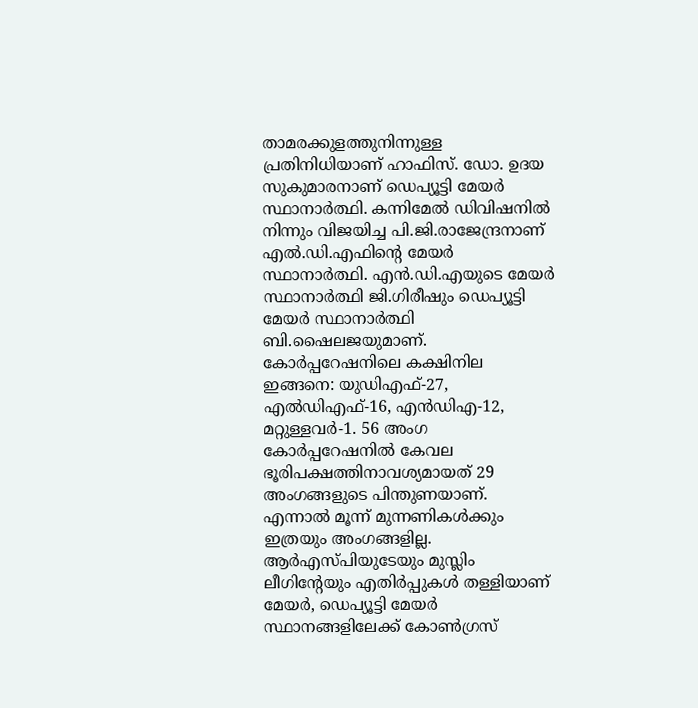താമരക്കുളത്തുനിന്നുള്ള പ്രതിനിധിയാണ് ഹാഫിസ്. ഡോ. ഉദയ സുകുമാരനാണ് ഡെപ്യൂട്ടി മേയര്‍ സ്ഥാനാര്‍ത്ഥി. കന്നിമേല്‍ ഡിവിഷനില്‍ നിന്നും വിജയിച്ച പി.ജി.രാജേന്ദ്രനാണ് എല്‍.ഡി.എഫിന്റെ മേയര്‍ സ്ഥാനാര്‍ത്ഥി. എന്‍.ഡി.എയുടെ മേയര്‍ സ്ഥാനാര്‍ത്ഥി ജി.ഗിരീഷും ഡെപ്യൂട്ടി മേയര്‍ സ്ഥാനാര്‍ത്ഥി ബി.ഷൈലജയുമാണ്.
കോര്‍പ്പറേഷനിലെ കക്ഷിനില ഇങ്ങനെ: യുഡിഎഫ്-27, എല്‍ഡിഎഫ്-16, എന്‍ഡിഎ-12, മറ്റുള്ളവര്‍-1. 56 അംഗ കോര്‍പ്പറേഷനില്‍ കേവല ഭൂരിപക്ഷത്തിനാവശ്യമായത് 29 അംഗങ്ങളുടെ പിന്തുണയാണ്. എന്നാല്‍ മൂന്ന് മുന്നണികള്‍ക്കും ഇത്രയും അംഗങ്ങളില്ല. ആര്‍എസ്പിയുടേയും മുസ്ലിം ലീഗിന്റേയും എതിര്‍പ്പുകള്‍ തള്ളിയാണ് മേയര്‍, ഡെപ്യൂട്ടി മേയര്‍ സ്ഥാനങ്ങളിലേക്ക് കോണ്‍ഗ്രസ്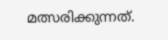മത്സരിക്കുന്നത്.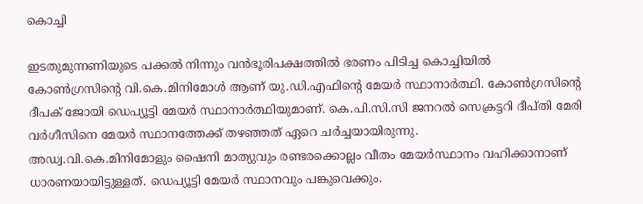കൊച്ചി

ഇടതുമുന്നണിയുടെ പക്കല്‍ നിന്നും വന്‍ഭൂരിപക്ഷത്തില്‍ ഭരണം പിടിച്ച കൊച്ചിയില്‍ കോണ്‍ഗ്രസിന്റെ വി.കെ.മിനിമോള്‍ ആണ് യു.ഡി.എഫിന്റെ മേയര്‍ സ്ഥാനാര്‍ത്ഥി. കോണ്‍ഗ്രസിന്റെ ദീപക് ജോയി ഡെപ്യൂട്ടി മേയര്‍ സ്ഥാനാര്‍ത്ഥിയുമാണ്. കെ.പി.സി.സി ജനറല്‍ സെക്രട്ടറി ദീപ്തി മേരി വര്‍ഗീസിനെ മേയര്‍ സ്ഥാനത്തേക്ക് തഴഞ്ഞത് ഏറെ ചര്‍ച്ചയായിരുന്നു.
അഡ്വ.വി.കെ.മിനിമോളും ഷൈനി മാത്യുവും രണ്ടരക്കൊല്ലം വീതം മേയര്‍സ്ഥാനം വഹിക്കാനാണ് ധാരണയായിട്ടുള്ളത്. ഡെപ്യൂട്ടി മേയര്‍ സ്ഥാനവും പങ്കുവെക്കും.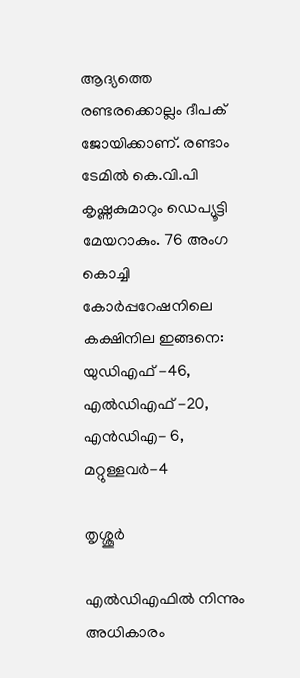ആദ്യത്തെ രണ്ടരക്കൊല്ലം ദീപക് ജോയിക്കാണ്. രണ്ടാം ടേമില്‍ കെ.വി.പി കൃഷ്ണകുമാറും ഡെപ്യൂട്ടി മേയറാകും. 76 അംഗ കൊച്ചി കോര്‍പ്പറേഷനിലെ കക്ഷിനില ഇങ്ങനെ: യുഡിഎഫ് -46, എല്‍ഡിഎഫ് -20, എന്‍ഡിഎ- 6, മറ്റുള്ളവര്‍-4

തൃശ്ശൂര്‍

എല്‍ഡിഎഫില്‍ നിന്നും അധികാരം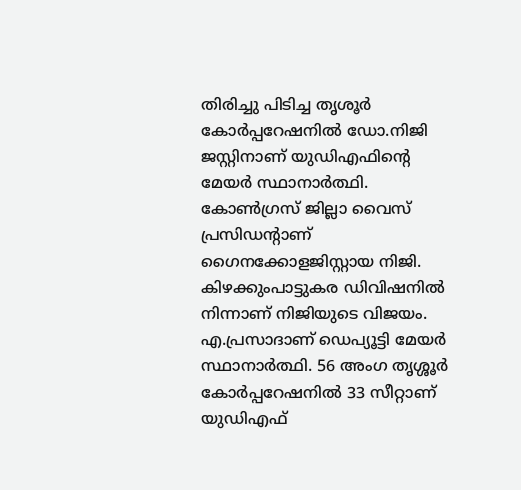തിരിച്ചു പിടിച്ച തൃശൂര്‍ കോര്‍പ്പറേഷനില്‍ ഡോ.നിജി ജസ്റ്റിനാണ് യുഡിഎഫിന്റെ മേയര്‍ സ്ഥാനാര്‍ത്ഥി. കോണ്‍ഗ്രസ് ജില്ലാ വൈസ് പ്രസിഡന്റാണ് ഗൈനക്കോളജിസ്റ്റായ നിജി. കിഴക്കുംപാട്ടുകര ഡിവിഷനില്‍ നിന്നാണ് നിജിയുടെ വിജയം. എ.പ്രസാദാണ് ഡെപ്യൂട്ടി മേയര്‍ സ്ഥാനാര്‍ത്ഥി. 56 അംഗ തൃശ്ശൂര്‍ കോര്‍പ്പറേഷനില്‍ 33 സീറ്റാണ് യുഡിഎഫ്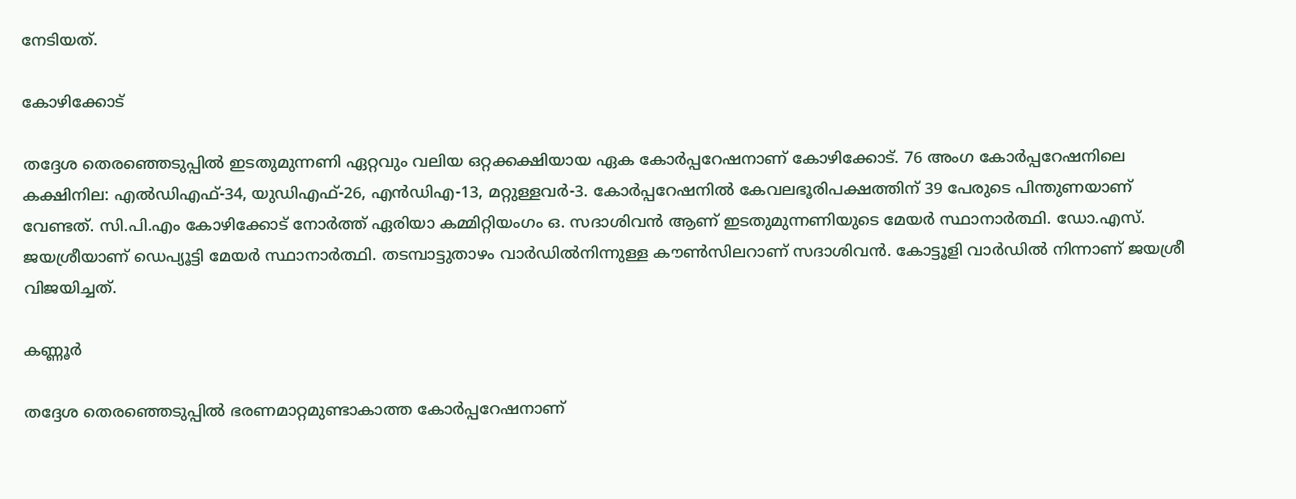നേടിയത്.

കോഴിക്കോട്

തദ്ദേശ തെരഞ്ഞെടുപ്പില്‍ ഇടതുമുന്നണി ഏറ്റവും വലിയ ഒറ്റക്കക്ഷിയായ ഏക കോര്‍പ്പറേഷനാണ് കോഴിക്കോട്. 76 അംഗ കോര്‍പ്പറേഷനിലെ കക്ഷിനില: എല്‍ഡിഎഫ്-34, യുഡിഎഫ്-26, എന്‍ഡിഎ-13, മറ്റുള്ളവര്‍-3. കോര്‍പ്പറേഷനില്‍ കേവലഭൂരിപക്ഷത്തിന് 39 പേരുടെ പിന്തുണയാണ് വേണ്ടത്. സി.പി.എം കോഴിക്കോട് നോര്‍ത്ത് ഏരിയാ കമ്മിറ്റിയംഗം ഒ. സദാശിവന്‍ ആണ് ഇടതുമുന്നണിയുടെ മേയര്‍ സ്ഥാനാര്‍ത്ഥി. ഡോ.എസ്. ജയശ്രീയാണ് ഡെപ്യൂട്ടി മേയര്‍ സ്ഥാനാര്‍ത്ഥി. തടമ്പാട്ടുതാഴം വാര്‍ഡില്‍നിന്നുള്ള കൗണ്‍സിലറാണ് സദാശിവന്‍. കോട്ടൂളി വാര്‍ഡില്‍ നിന്നാണ് ജയശ്രീ വിജയിച്ചത്.

കണ്ണൂര്‍

തദ്ദേശ തെരഞ്ഞെടുപ്പില്‍ ഭരണമാറ്റമുണ്ടാകാത്ത കോര്‍പ്പറേഷനാണ്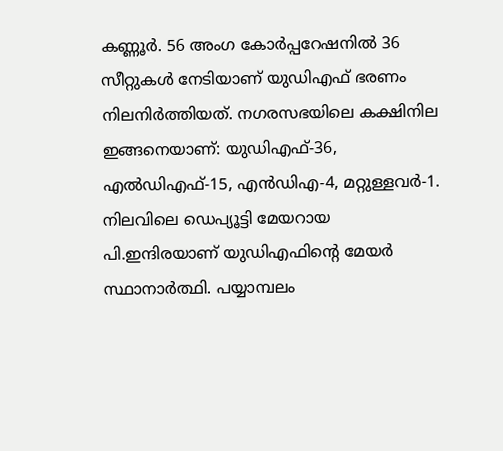കണ്ണൂര്‍. 56 അംഗ കോര്‍പ്പറേഷനില്‍ 36 സീറ്റുകള്‍ നേടിയാണ് യുഡിഎഫ് ഭരണം നിലനിര്‍ത്തിയത്. നഗരസഭയിലെ കക്ഷിനില ഇങ്ങനെയാണ്: യുഡിഎഫ്-36, എല്‍ഡിഎഫ്-15, എന്‍ഡിഎ-4, മറ്റുള്ളവര്‍-1.
നിലവിലെ ഡെപ്യൂട്ടി മേയറായ പി.ഇന്ദിരയാണ് യുഡിഎഫിന്റെ മേയര്‍ സ്ഥാനാര്‍ത്ഥി. പയ്യാമ്പലം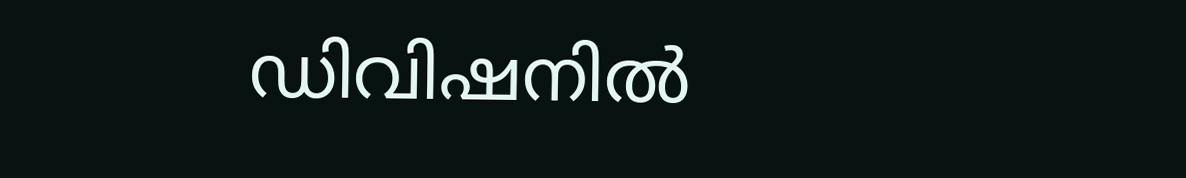ഡിവിഷനില്‍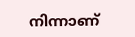നിന്നാണ്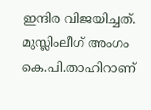ഇന്ദിര വിജയിച്ചത്. മുസ്ലിംലീഗ് അംഗം കെ.പി.താഹിറാണ്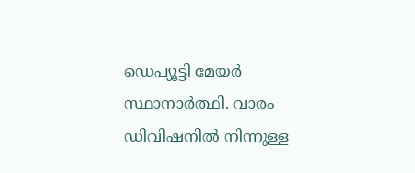ഡെപ്യൂട്ടി മേയര്‍ സ്ഥാനാര്‍ത്ഥി. വാരം ഡിവിഷനില്‍ നിന്നുള്ള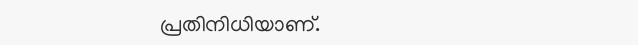പ്രതിനിധിയാണ്.